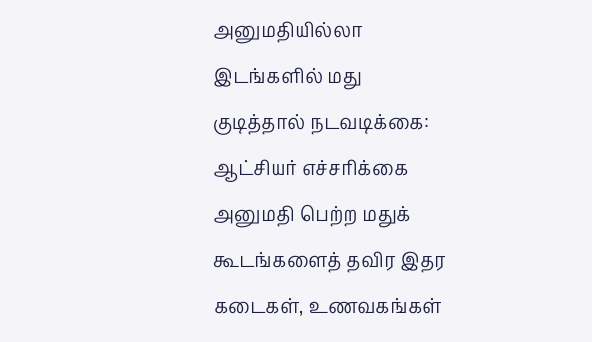அனுமதியில்லா இடங்களில் மது குடித்தால் நடவடிக்கை: ஆட்சியர் எச்சரிக்கை
அனுமதி பெற்ற மதுக் கூடங்களைத் தவிர இதர கடைகள், உணவகங்கள்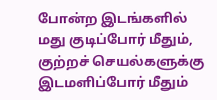போன்ற இடங்களில் மது குடிப்போர் மீதும், குற்றச் செயல்களுக்கு இடமளிப்போர் மீதும்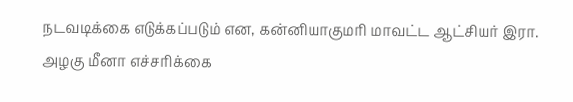நடவடிக்கை எடுக்கப்படும் என, கன்னியாகுமரி மாவட்ட ஆட்சியர் இரா. அழகு மீனா எச்சரிக்கை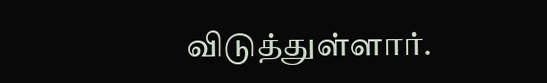விடுத்துள்ளார்.